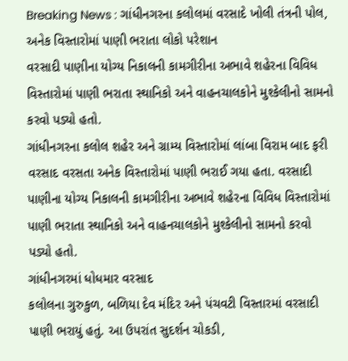Breaking News : ગાંધીનગરના કલોલમાં વરસાદે ખોલી તંત્રની પોલ, અનેક વિસ્તારોમાં પાણી ભરાતા લોકો પરેશાન
વરસાદી પાણીના યોગ્ય નિકાલની કામગીરીના અભાવે શહેરના વિવિધ વિસ્તારોમાં પાણી ભરાતા સ્થાનિકો અને વાહનચાલકોને મુશ્કેલીનો સામનો કરવો પડ્યો હતો.
ગાંધીનગરના કલોલ શહેર અને ગ્રામ્ય વિસ્તારોમાં લાંબા વિરામ બાદ ફરી વરસાદ વરસતા અનેક વિસ્તારોમાં પાણી ભરાઈ ગયા હતા. વરસાદી પાણીના યોગ્ય નિકાલની કામગીરીના અભાવે શહેરના વિવિધ વિસ્તારોમાં પાણી ભરાતા સ્થાનિકો અને વાહનચાલકોને મુશ્કેલીનો સામનો કરવો પડ્યો હતો.
ગાંધીનગરમાં ધોધમાર વરસાદ
કલોલના ગુરુકુળ, બળિયા દેવ મંદિર અને પંચવટી વિસ્તારમાં વરસાદી પાણી ભરાયું હતું. આ ઉપરાંત સુદર્શન ચોકડી,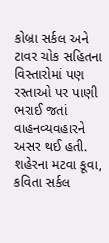કોબ્રા સર્કલ અને ટાવર ચોક સહિતના વિસ્તારોમાં પણ રસ્તાઓ પર પાણી ભરાઈ જતાં વાહનવ્યવહારને અસર થઈ હતી.
શહેરના મટવા કૂવા, કવિતા સર્કલ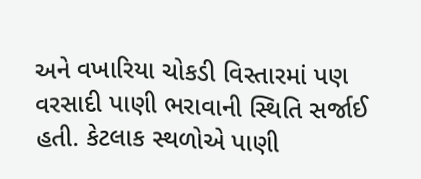અને વખારિયા ચોકડી વિસ્તારમાં પણ વરસાદી પાણી ભરાવાની સ્થિતિ સર્જાઈ હતી. કેટલાક સ્થળોએ પાણી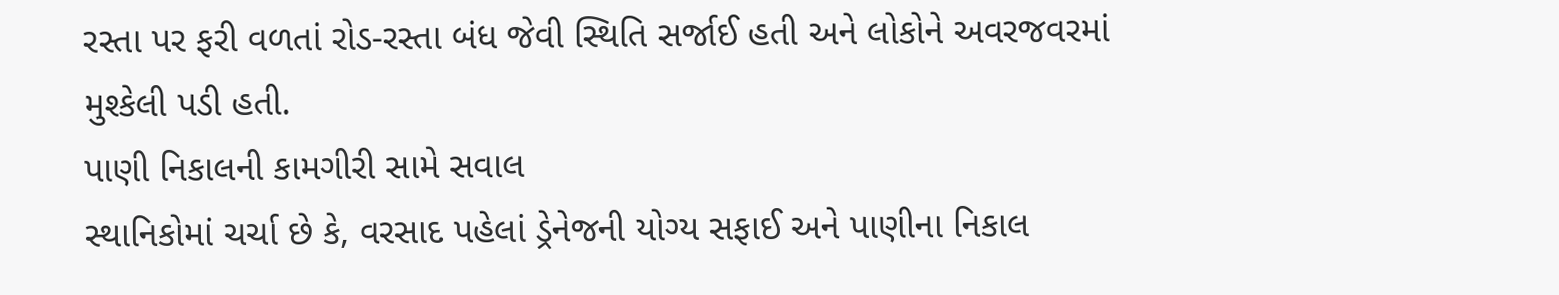રસ્તા પર ફરી વળતાં રોડ-રસ્તા બંધ જેવી સ્થિતિ સર્જાઈ હતી અને લોકોને અવરજવરમાં મુશ્કેલી પડી હતી.
પાણી નિકાલની કામગીરી સામે સવાલ
સ્થાનિકોમાં ચર્ચા છે કે, વરસાદ પહેલાં ડ્રેનેજની યોગ્ય સફાઈ અને પાણીના નિકાલ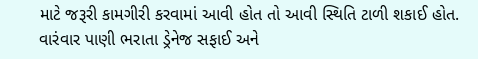માટે જરૂરી કામગીરી કરવામાં આવી હોત તો આવી સ્થિતિ ટાળી શકાઈ હોત. વારંવાર પાણી ભરાતા ડ્રેનેજ સફાઈ અને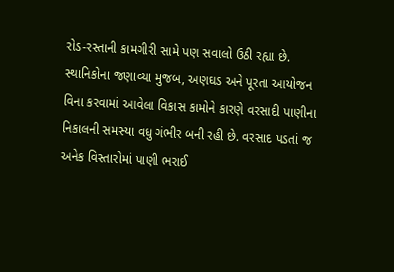રોડ-રસ્તાની કામગીરી સામે પણ સવાલો ઉઠી રહ્યા છે.
સ્થાનિકોના જણાવ્યા મુજબ, અણઘડ અને પૂરતા આયોજન વિના કરવામાં આવેલા વિકાસ કામોને કારણે વરસાદી પાણીના નિકાલની સમસ્યા વધુ ગંભીર બની રહી છે. વરસાદ પડતાં જ અનેક વિસ્તારોમાં પાણી ભરાઈ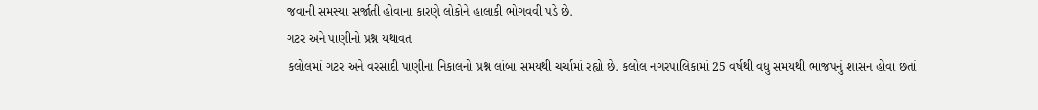જવાની સમસ્યા સર્જાતી હોવાના કારણે લોકોને હાલાકી ભોગવવી પડે છે.
ગટર અને પાણીનો પ્રશ્ન યથાવત
કલોલમાં ગટર અને વરસાદી પાણીના નિકાલનો પ્રશ્ન લાંબા સમયથી ચર્ચામાં રહ્યો છે. કલોલ નગરપાલિકામાં 25 વર્ષથી વધુ સમયથી ભાજપનું શાસન હોવા છતાં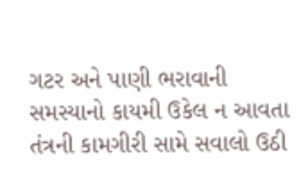ગટર અને પાણી ભરાવાની સમસ્યાનો કાયમી ઉકેલ ન આવતા તંત્રની કામગીરી સામે સવાલો ઉઠી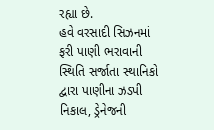રહ્યા છે.
હવે વરસાદી સિઝનમાં ફરી પાણી ભરાવાની સ્થિતિ સર્જાતા સ્થાનિકો દ્વારા પાણીના ઝડપી નિકાલ, ડ્રેનેજની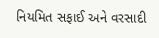નિયમિત સફાઈ અને વરસાદી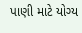પાણી માટે યોગ્ય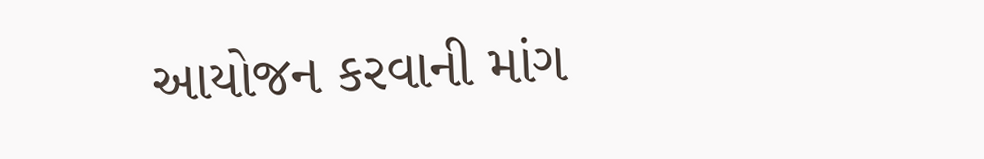આયોજન કરવાની માંગ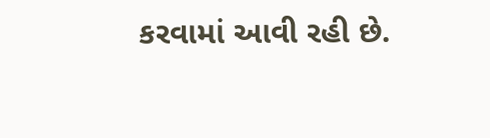કરવામાં આવી રહી છે.